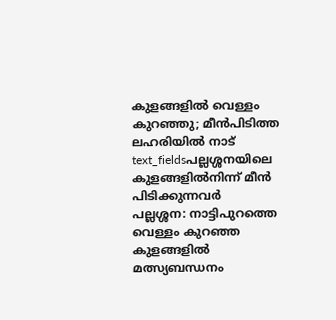കുളങ്ങളിൽ വെള്ളം കുറഞ്ഞു; മീൻപിടിത്ത ലഹരിയിൽ നാട്
text_fieldsപല്ലശ്ശനയിലെ കുളങ്ങളിൽനിന്ന് മീൻ പിടിക്കുന്നവർ
പല്ലശ്ശന: നാട്ടിപുറത്തെ വെള്ളം കുറഞ്ഞ കുളങ്ങളിൽ മത്സ്യബന്ധനം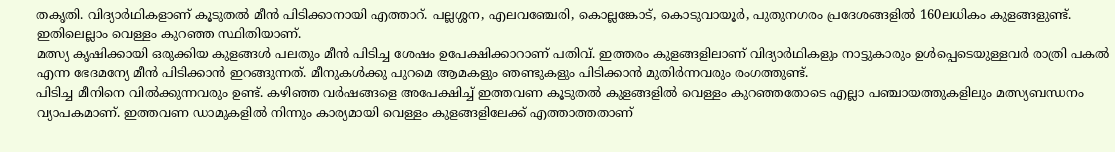തകൃതി. വിദ്യാർഥികളാണ് കൂടുതൽ മീൻ പിടിക്കാനായി എത്താറ്. പല്ലശ്ശന, എലവഞ്ചേരി, കൊല്ലങ്കോട്, കൊടുവായൂർ, പുതുനഗരം പ്രദേശങ്ങളിൽ 160ലധികം കുളങ്ങളുണ്ട്. ഇതിലെല്ലാം വെള്ളം കുറഞ്ഞ സ്ഥിതിയാണ്.
മത്സ്യ കൃഷിക്കായി ഒരുക്കിയ കുളങ്ങൾ പലതും മീൻ പിടിച്ച ശേഷം ഉപേക്ഷിക്കാറാണ് പതിവ്. ഇത്തരം കുളങ്ങളിലാണ് വിദ്യാർഥികളും നാട്ടുകാരും ഉൾപ്പെടെയുള്ളവർ രാത്രി പകൽ എന്ന ഭേദമന്യേ മീൻ പിടിക്കാൻ ഇറങ്ങുന്നത്. മീനുകൾക്കു പുറമെ ആമകളും ഞണ്ടുകളും പിടിക്കാൻ മുതിർന്നവരും രംഗത്തുണ്ട്.
പിടിച്ച മീനിനെ വിൽക്കുന്നവരും ഉണ്ട്. കഴിഞ്ഞ വർഷങ്ങളെ അപേക്ഷിച്ച് ഇത്തവണ കൂടുതൽ കുളങ്ങളിൽ വെള്ളം കുറഞ്ഞതോടെ എല്ലാ പഞ്ചായത്തുകളിലും മത്സ്യബന്ധനം വ്യാപകമാണ്. ഇത്തവണ ഡാമുകളിൽ നിന്നും കാര്യമായി വെള്ളം കുളങ്ങളിലേക്ക് എത്താത്തതാണ്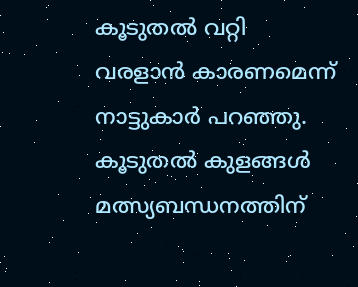കൂടുതൽ വറ്റി വരളാൻ കാരണമെന്ന് നാട്ടുകാർ പറഞ്ഞു.
കൂടുതൽ കുളങ്ങൾ മത്സ്യബന്ധനത്തിന്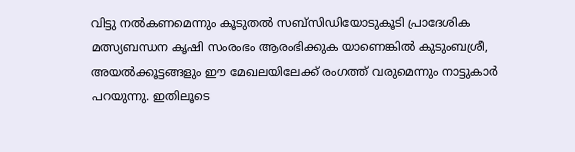വിട്ടു നൽകണമെന്നും കൂടുതൽ സബ്സിഡിയോടുകൂടി പ്രാദേശിക മത്സ്യബന്ധന കൃഷി സംരംഭം ആരംഭിക്കുക യാണെങ്കിൽ കുടുംബശ്രീ, അയൽക്കൂട്ടങ്ങളും ഈ മേഖലയിലേക്ക് രംഗത്ത് വരുമെന്നും നാട്ടുകാർ പറയുന്നു. ഇതിലൂടെ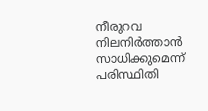നീരുറവ നിലനിർത്താൻ സാധിക്കുമെന്ന് പരിസ്ഥിതി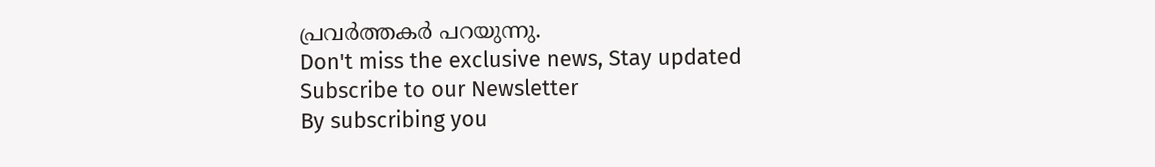പ്രവർത്തകർ പറയുന്നു.
Don't miss the exclusive news, Stay updated
Subscribe to our Newsletter
By subscribing you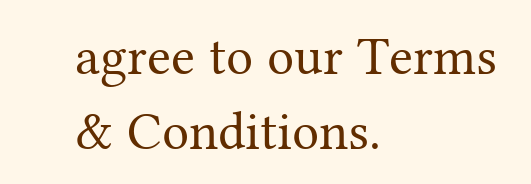agree to our Terms & Conditions.